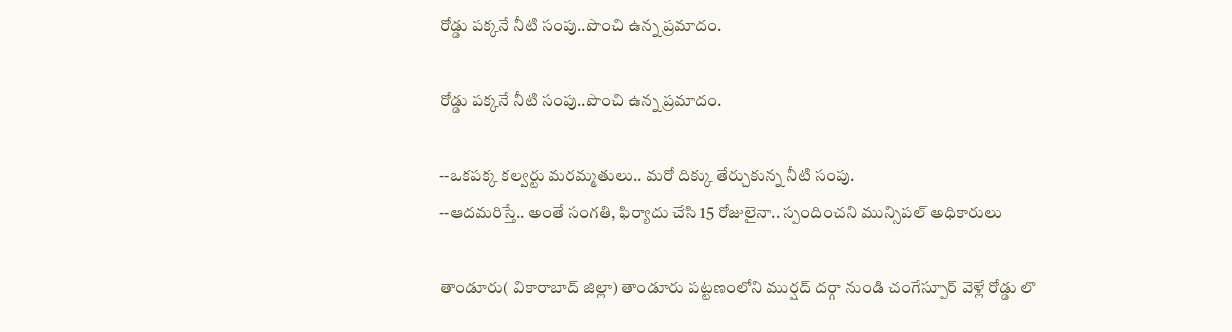రోడ్డు పక్కనే నీటి సంపు..పొంచి ఉన్న ప్రమాదం.

రోడ్డు పక్కనే నీటి సంపు..పొంచి ఉన్న ప్రమాదం.

--ఒకపక్క కల్వర్టు మరమ్మతులు.. మరో దిక్కు తేర్చుకున్న నీటి సంపు.
--ఆదమరిస్తే.. అంతే సంగతి, ఫిర్యాదు చేసి 15 రోజులైనా.. స్పందించని మున్సిపల్ అధికారులు

తాండూరు( వికారాబాద్ జిల్లా) తాండూరు పట్టణంలోని ముర్షద్ దర్గా నుండి చంగేస్పూర్ వెళ్లే రోడ్డు లొ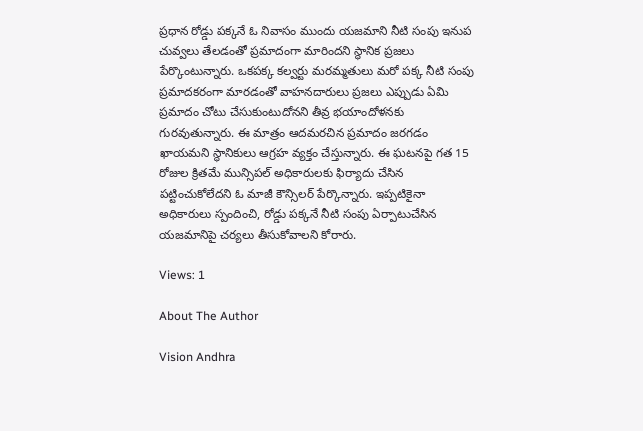ప్రధాన రోడ్డు పక్కనే ఓ నివాసం ముందు యజమాని నీటి సంపు ఇనుప చువ్వలు తేలడంతో ప్రమాదంగా మారిందని స్థానిక ప్రజలు పేర్కొంటున్నారు. ఒకపక్క కల్వర్టు మరమ్మతులు మరో పక్క నీటి సంపు ప్రమాదకరంగా మారడంతో వాహనదారులు ప్రజలు ఎప్పుడు ఏమి ప్రమాదం చోటు చేసుకుంటుదోనని తీవ్ర భయాందోళనకు గురవుతున్నారు. ఈ మాత్రం ఆదమరచిన ప్రమాదం జరగడం ఖాయమని స్థానికులు ఆగ్రహ వ్యక్తం చేస్తున్నారు. ఈ ఘటనపై గత 15 రోజుల క్రితమే మున్సిపల్ అధికారులకు ఫిర్యాదు చేసిన పట్టించుకోలేదని ఓ మాజీ కౌన్సిలర్ పేర్కొన్నారు. ఇప్పటికైనా అధికారులు స్పందించి, రోడ్డు పక్కనే నీటి సంపు ఏర్పాటుచేసిన యజమానిపై చర్యలు తీసుకోవాలని కోరారు.

Views: 1

About The Author

Vision Andhra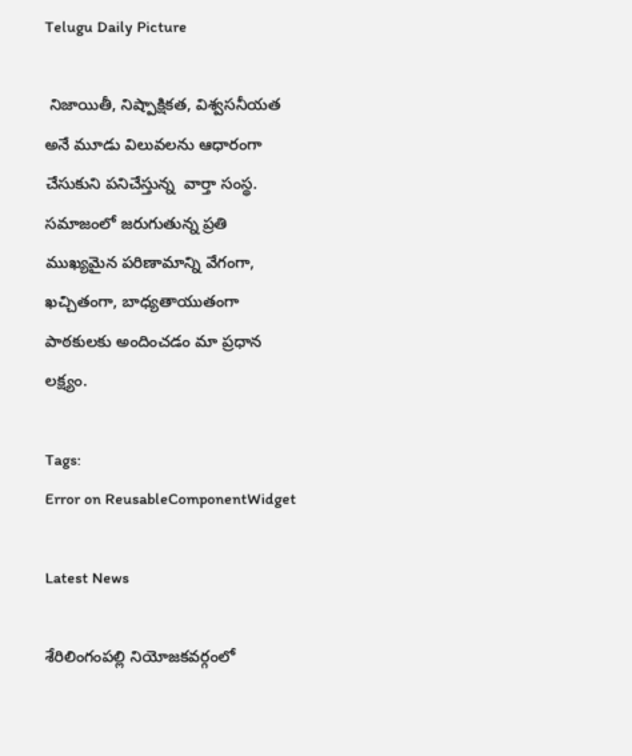Telugu Daily Picture

 నిజాయితీ, నిష్పాక్షికత, విశ్వసనీయత అనే మూడు విలువలను ఆధారంగా చేసుకుని పనిచేస్తున్న  వార్తా సంస్థ. సమాజంలో జరుగుతున్న ప్రతి ముఖ్యమైన పరిణామాన్ని వేగంగా, ఖచ్చితంగా, బాధ్యతాయుతంగా పాఠకులకు అందించడం మా ప్రధాన లక్ష్యం.

Tags:
Error on ReusableComponentWidget

Latest News

శేరిలింగంపల్లి నియోజకవర్గంలో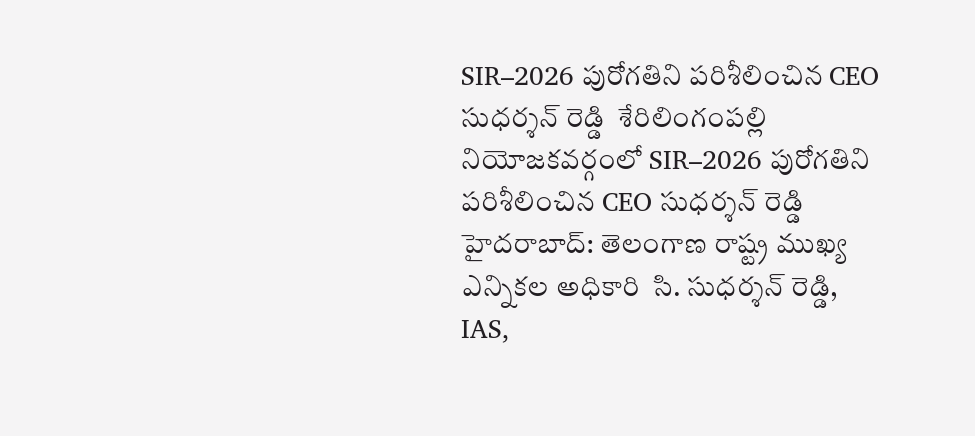SIR–2026 పురోగతిని పరిశీలించిన CEO సుధర్శన్ రెడ్డి  శేరిలింగంపల్లి నియోజకవర్గంలో SIR–2026 పురోగతిని పరిశీలించిన CEO సుధర్శన్ రెడ్డి
హైదరాబాద్: తెలంగాణ రాష్ట్ర ముఖ్య ఎన్నికల అధికారి  సి. సుధర్శన్ రెడ్డి, IAS,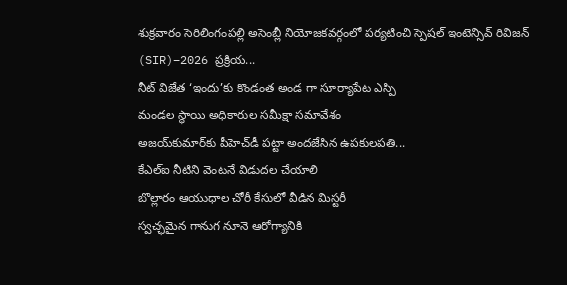శుక్రవారం సెరిలింగంపల్లి అసెంబ్లీ నియోజకవర్గంలో పర్యటించి స్పెషల్ ఇంటెన్సివ్ రివిజన్ (SIR)–2026 ప్రక్రియ...
నీట్ విజేత ‘ఇందు’కు కొండంత అండ గా సూర్యాపేట ఎస్పి
మండల స్థాయి అధికారుల సమీక్షా సమావేశం
అజయ్‌కుమార్‌కు పీహెచ్‌డీ పట్టా అందజేసిన ఉపకులపతి...
కేఎల్ఐ నీటిని వెంటనే విడుదల చేయాలి
బొల్లారం ఆయుధాల చోరీ కేసులో వీడిన మిస్టరీ
స్వచ్ఛమైన గానుగ నూనె ఆరోగ్యానికి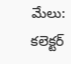మేలు: కలెక్టర్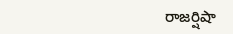రాజర్షిషా